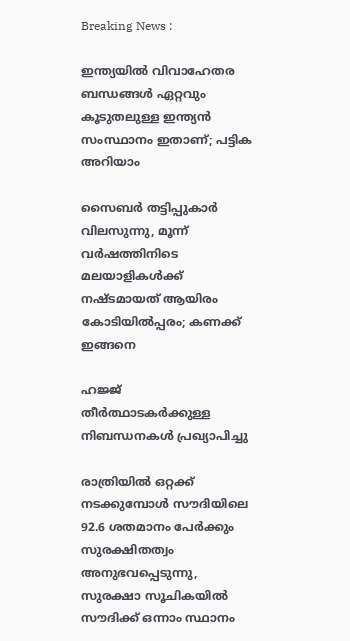Breaking News :

ഇന്ത്യയില്‍ വിവാഹേതര ബന്ധങ്ങള്‍ ഏറ്റവും കൂടുതലുള്ള ഇന്ത്യന്‍ സംസ്ഥാനം ഇതാണ്; പട്ടിക അറിയാം

സൈബര്‍ തട്ടിപ്പുകാര്‍ വിലസുന്നു, മൂന്ന് വര്‍ഷത്തിനിടെ മലയാളികള്‍ക്ക് നഷ്ടമായത് ആയിരം കോടിയില്‍പ്പരം; കണക്ക് ഇങ്ങനെ

ഹജ്ജ് തീർത്ഥാടകർക്കുള്ള നിബന്ധനകൾ പ്രഖ്യാപിച്ചു

രാത്രിയിൽ ഒറ്റക്ക് നടക്കുമ്പോൾ സൗദിയിലെ 92.6 ശതമാനം പേർക്കും സുരക്ഷിതത്വം അനുഭവപ്പെടുന്നു, സുരക്ഷാ സൂചികയിൽ സൗദിക്ക് ഒന്നാം സ്ഥാനം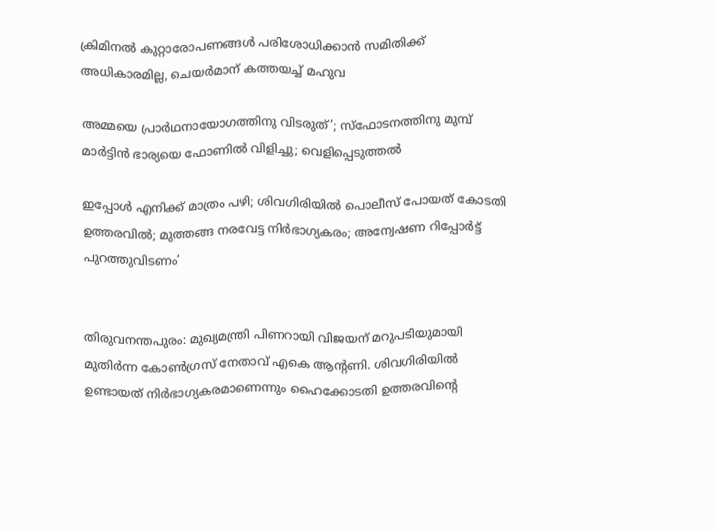ക്രിമിനല്‍ കുറ്റാരോപണങ്ങള്‍ പരിശോധിക്കാന്‍ സമിതിക്ക്‌ അധികാരമില്ല, ചെയര്‍മാന്‌ കത്തയച്ച് മഹുവ

അമ്മയെ പ്രാര്‍ഥനായോഗത്തിനു വിടരുത്’; സ്‌ഫോടനത്തിനു മുമ്പ് മാര്‍ട്ടിന്‍ ഭാര്യയെ ഫോണില്‍ വിളിച്ചു; വെളിപ്പെടുത്തല്‍

ഇപ്പോള്‍ എനിക്ക് മാത്രം പഴി; ശിവഗിരിയില്‍ പൊലീസ് പോയത് കോടതി ഉത്തരവില്‍; മുത്തങ്ങ നരവേട്ട നിര്‍ഭാഗ്യകരം; അന്വേഷണ റിപ്പോര്‍ട്ട് പുറത്തുവിടണം’


തിരുവനന്തപുരം: മുഖ്യമന്ത്രി പിണറായി വിജയന് മറുപടിയുമായി മുതിര്‍ന്ന കോണ്‍ഗ്രസ് നേതാവ് എകെ ആന്റണി. ശിവഗിരിയില്‍ ഉണ്ടായത് നിര്‍ഭാഗ്യകരമാണെന്നും ഹൈക്കോടതി ഉത്തരവിന്റെ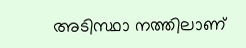അടിസ്ഥാ നത്തിലാണ്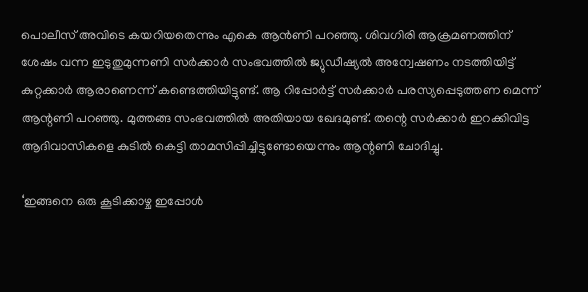പൊലീസ് അവിടെ കയറിയതെന്നും എകെ ആന്‍ണി പറഞ്ഞു. ശിവഗിരി ആക്രമണത്തിന് ശേഷം വന്ന ഇടുതുമുന്നണി സര്‍ക്കാര്‍ സംഭവത്തില്‍ ജ്യുഡീഷ്യല്‍ അന്വേഷണം നടത്തിയിട്ട് കുറ്റക്കാര്‍ ആരാണെന്ന് കണ്ടെത്തിയിട്ടുണ്ട്. ആ റിപ്പോര്‍ട്ട് സര്‍ക്കാര്‍ പരസ്യപ്പെടുത്തണ മെന്ന് ആന്റണി പറഞ്ഞു. മുത്തങ്ങ സംഭവത്തില്‍ അതിയായ ഖേദമുണ്ട്. തന്റെ സര്‍ക്കാര്‍ ഇറക്കിവിട്ട ആദിവാസികളെ കുടില്‍ കെട്ടി താമസിപ്പിച്ചിട്ടുണ്ടോയെന്നും ആന്റണി ചോദിച്ചു.

‘ഇങ്ങനെ ഒരു കൂടിക്കാഴ്ച ഇപ്പോള്‍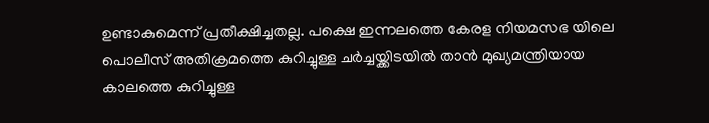ഉണ്ടാകുമെന്ന് പ്രതീക്ഷിച്ചതല്ല. പക്ഷെ ഇന്നലത്തെ കേരള നിയമസഭ യിലെ പൊലീസ് അതിക്രമത്തെ കുറിച്ചുള്ള ചര്‍ച്ചയ്ക്കിടയില്‍ താന്‍ മുഖ്യമന്ത്രിയായ കാലത്തെ കുറിച്ചുള്ള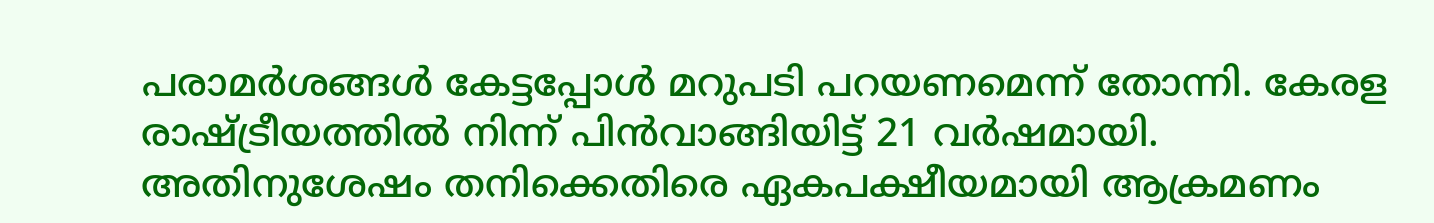പരാമര്‍ശങ്ങള്‍ കേട്ടപ്പോള്‍ മറുപടി പറയണമെന്ന് തോന്നി. കേരള രാഷ്ട്രീയത്തില്‍ നിന്ന് പിന്‍വാങ്ങിയിട്ട് 21 വര്‍ഷമായി. അതിനുശേഷം തനിക്കെതിരെ ഏകപക്ഷീയമായി ആക്രമണം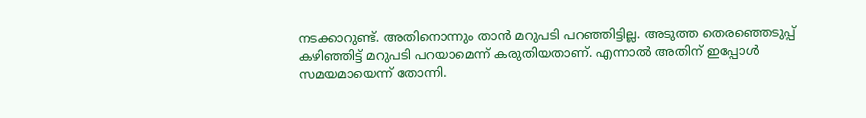നടക്കാറുണ്ട്. അതിനൊന്നും താന്‍ മറുപടി പറഞ്ഞിട്ടില്ല. അടുത്ത തെരഞ്ഞെടുപ്പ് കഴിഞ്ഞിട്ട് മറുപടി പറയാമെന്ന് കരുതിയതാണ്. എന്നാല്‍ അതിന് ഇപ്പോള്‍ സമയമായെന്ന് തോന്നി.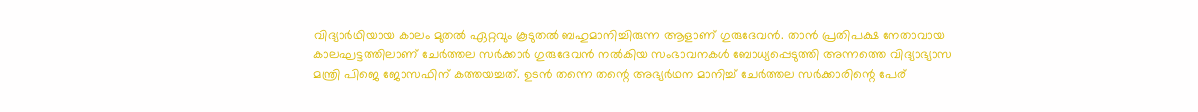വിദ്യാര്‍ഥിയായ കാലം മുതല്‍ ഏറ്റവും കൂടുതല്‍ ബഹുമാനിച്ചിരുന്ന ആളാണ് ഗുരുദേവന്‍. താന്‍ പ്രതിപക്ഷ നേതാവായ കാലഘട്ടത്തിലാണ് ചേര്‍ത്തല സര്‍ക്കാര്‍ ഗുരുദേവന്‍ നല്‍കിയ സംഭാവനകള്‍ ബോധ്യപ്പെടുത്തി അന്നത്തെ വിദ്യാഭ്യാസ മന്ത്രി പിജെ ജോസഫിന് കത്തയച്ചത്. ഉടന്‍ തന്നെ തന്റെ അഭ്യര്‍ഥന മാനിച്ച് ചേര്‍ത്തല സര്‍ക്കാരിന്റെ പേര്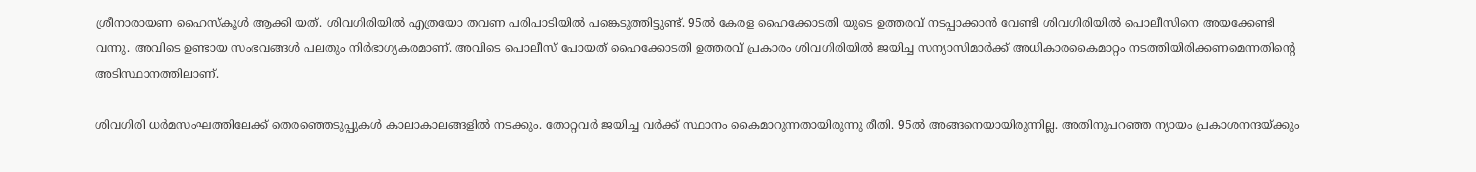ശ്രീനാരായണ ഹൈസ്‌കൂള്‍ ആക്കി യത്. ശിവഗിരിയില്‍ എത്രയോ തവണ പരിപാടിയില്‍ പങ്കെടുത്തിട്ടുണ്ട്. 95ല്‍ കേരള ഹൈക്കോടതി യുടെ ഉത്തരവ് നടപ്പാക്കാന്‍ വേണ്ടി ശിവഗിരിയില്‍ പൊലീസിനെ അയക്കേണ്ടി വന്നു. അവിടെ ഉണ്ടായ സംഭവങ്ങള്‍ പലതും നിര്‍ഭാഗ്യകരമാണ്. അവിടെ പൊലീസ് പോയത് ഹൈക്കോടതി ഉത്തരവ് പ്രകാരം ശിവഗിരിയില്‍ ജയിച്ച സന്യാസിമാര്‍ക്ക് അധികാരകൈമാറ്റം നടത്തിയിരിക്കണമെന്നതിന്റെ അടിസ്ഥാനത്തിലാണ്.

ശിവഗിരി ധര്‍മസംഘത്തിലേക്ക് തെരഞ്ഞെടുപ്പുകള്‍ കാലാകാലങ്ങളില്‍ നടക്കും. തോറ്റവര്‍ ജയിച്ച വര്‍ക്ക് സ്ഥാനം കൈമാറുന്നതായിരുന്നു രീതി. 95ല്‍ അങ്ങനെയായിരുന്നില്ല. അതിനുപറഞ്ഞ ന്യായം പ്രകാശനന്ദയ്ക്കും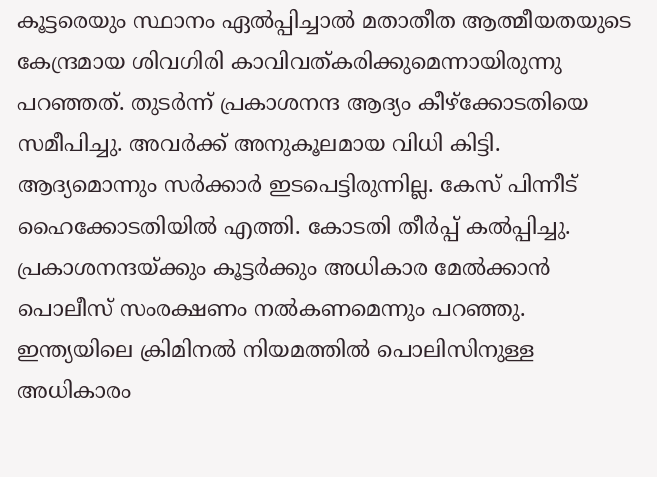കൂട്ടരെയും സ്ഥാനം ഏല്‍പ്പിച്ചാല്‍ മതാതീത ആത്മീയതയുടെ കേന്ദ്രമായ ശിവഗിരി കാവിവത്കരിക്കുമെന്നായിരുന്നു പറഞ്ഞത്. തുടര്‍ന്ന് പ്രകാശനന്ദ ആദ്യം കീഴ്‌ക്കോടതിയെ സമീപിച്ചു. അവര്‍ക്ക് അനുകൂലമായ വിധി കിട്ടി. ആദ്യമൊന്നും സര്‍ക്കാര്‍ ഇടപെട്ടിരുന്നില്ല. കേസ് പിന്നീട് ഹൈക്കോടതിയില്‍ എത്തി. കോടതി തീര്‍പ്പ് കല്‍പ്പിച്ചു. പ്രകാശനന്ദയ്ക്കും കൂട്ടര്‍ക്കും അധികാര മേല്‍ക്കാന്‍ പൊലീസ് സംരക്ഷണം നല്‍കണമെന്നും പറഞ്ഞു. ഇന്ത്യയിലെ ക്രിമിനല്‍ നിയമത്തില്‍ പൊലിസിനുള്ള അധികാരം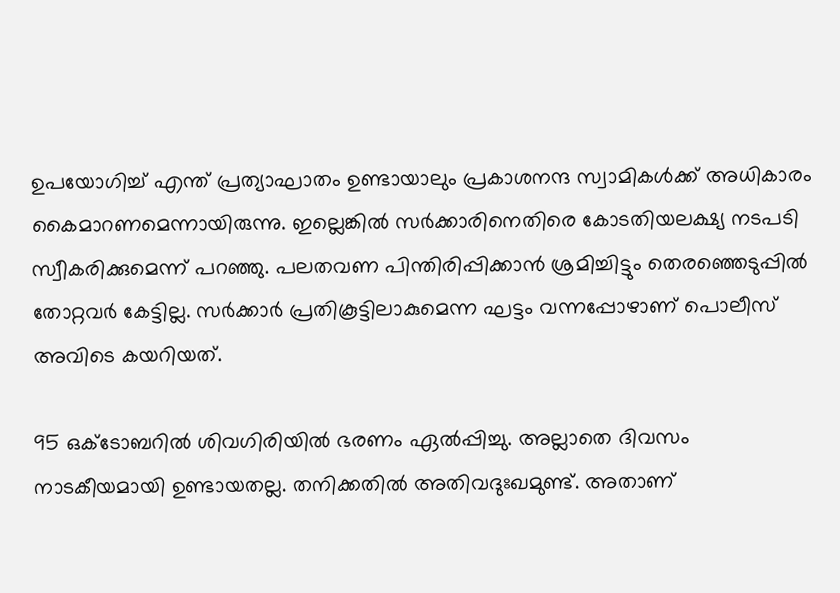ഉപയോഗിച്ച് എന്ത് പ്രത്യാഘാതം ഉണ്ടായാലും പ്രകാശനന്ദ സ്വാമികള്‍ക്ക് അധികാരം കൈമാറണമെന്നായിരുന്നു. ഇല്ലെങ്കില്‍ സര്‍ക്കാരിനെതിരെ കോടതിയലക്ഷ്യ നടപടി സ്വീകരിക്കുമെന്ന് പറഞ്ഞു. പലതവണ പിന്തിരിപ്പിക്കാന്‍ ശ്രമിച്ചിട്ടും തെരഞ്ഞെടുപ്പില്‍ തോറ്റവര്‍ കേട്ടില്ല. സര്‍ക്കാര്‍ പ്രതികൂട്ടിലാകുമെന്ന ഘട്ടം വന്നപ്പോഴാണ് പൊലീസ് അവിടെ കയറിയത്.

95 ഒക്ടോബറില്‍ ശിവഗിരിയില്‍ ഭരണം ഏല്‍പ്പിച്ചു. അല്ലാതെ ദിവസം നാടകീയമായി ഉണ്ടായതല്ല. തനിക്കതില്‍ അതിവദുഃഖമുണ്ട്. അതാണ്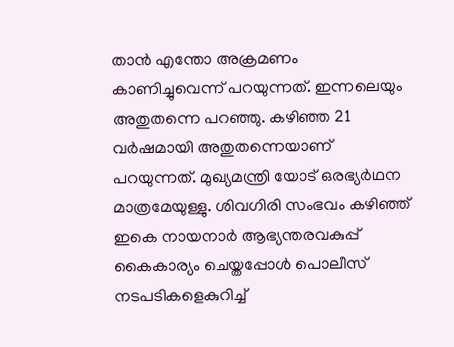താന്‍ എന്തോ അക്രമണം കാണിച്ചുവെന്ന് പറയുന്നത്. ഇന്നലെയും അതുതന്നെ പറഞ്ഞു. കഴിഞ്ഞ 21 വര്‍ഷമായി അതുതന്നെയാണ് പറയുന്നത്. മുഖ്യമന്ത്രി യോട് ഒരഭ്യര്‍ഥന മാത്രമേയുള്ളു. ശിവഗിരി സംഭവം കഴിഞ്ഞ് ഇകെ നായനാര്‍ ആഭ്യന്തരവകുപ്പ് കൈകാര്യം ചെയ്തപ്പോള്‍ പൊലീസ് നടപടികളെകുറിച്ച്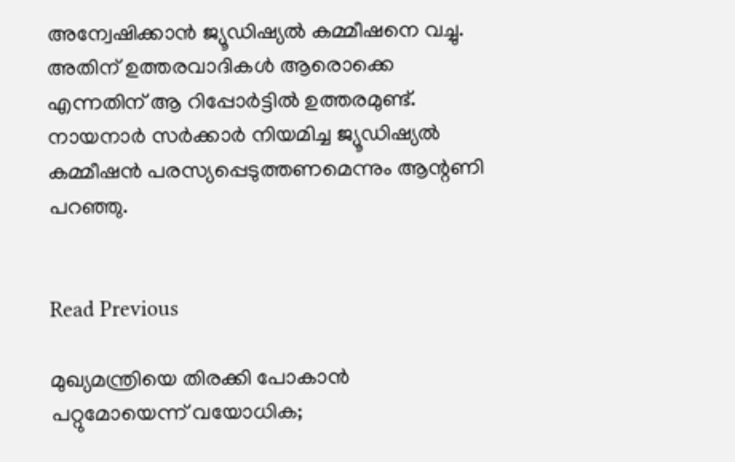അന്വേഷിക്കാന്‍ ജ്യൂഡിഷ്യല്‍ കമ്മീഷനെ വച്ചു. അതിന് ഉത്തരവാദികള്‍ ആരൊക്കെ എന്നതിന് ആ റിപ്പോര്‍ട്ടില്‍ ഉത്തരമുണ്ട്. നായനാര്‍ സര്‍ക്കാര്‍ നിയമിച്ച ജ്യൂഡിഷ്യല്‍ കമ്മീഷന്‍ പരസ്യപ്പെടുത്തണമെന്നും ആന്റണി പറഞ്ഞു.


Read Previous

മുഖ്യമന്ത്രിയെ തിരക്കി പോകാന്‍ പറ്റുമോയെന്ന് വയോധിക;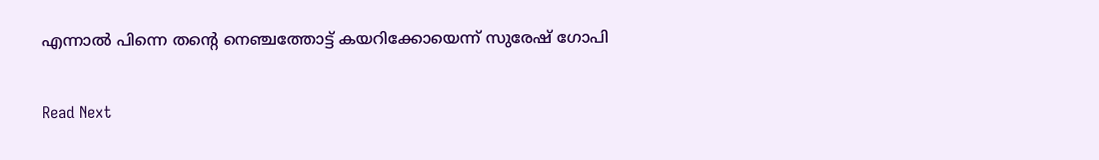എന്നാല്‍ പിന്നെ തന്റെ നെഞ്ചത്തോട്ട് കയറിക്കോയെന്ന് സുരേഷ് ഗോപി

Read Next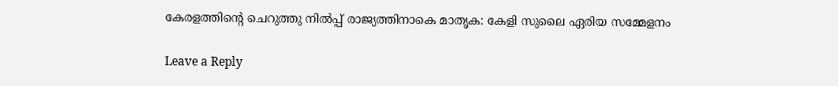കേരളത്തിൻ്റെ ചെറുത്തു നിൽപ്പ് രാജ്യത്തിനാകെ മാതൃക: കേളി സുലൈ ഏരിയ സമ്മേളനം

Leave a Reply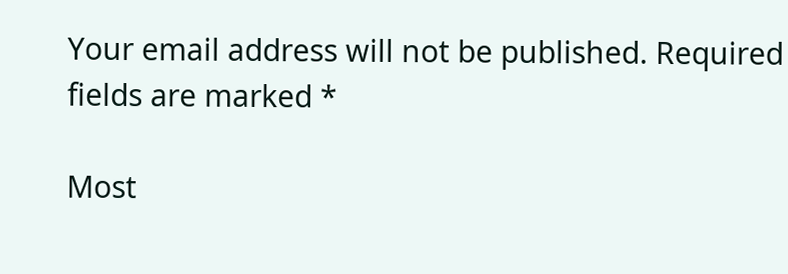Your email address will not be published. Required fields are marked *

Most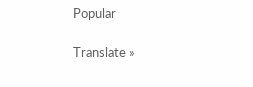Popular

Translate »